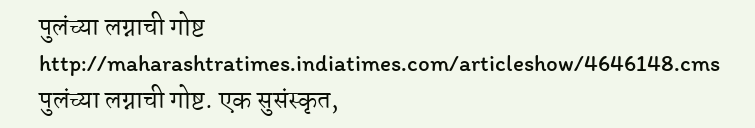पुलंच्या लग्नाची गोष्ट
http://maharashtratimes.indiatimes.com/articleshow/4646148.cms
पुलंच्या लग्नाची गोष्ट. एक सुसंस्कृत,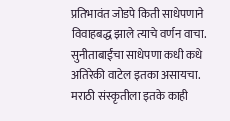प्रतिभावंत जोडपे किती साधेपणाने विवाहबद्ध झाले त्याचे वर्णन वाचा. सुनीताबाईंचा साधेपणा कधी कधे अतिरेकी वाटेल इतका असायचा. मराठी संस्कृतीला इतके काही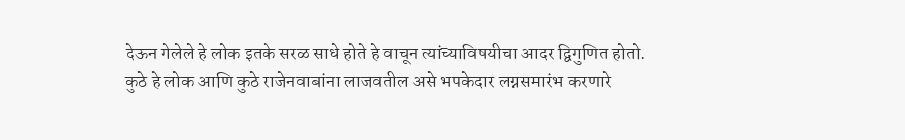देऊन गेलेले हे लोक इतके सरळ साधे होते हे वाचून त्यांच्याविषयीचा आदर द्विगुणित होतो.
कुठे हे लोक आणि कुठे राजेनवाबांना लाजवतील असे भपकेदार लग्नसमारंभ करणारे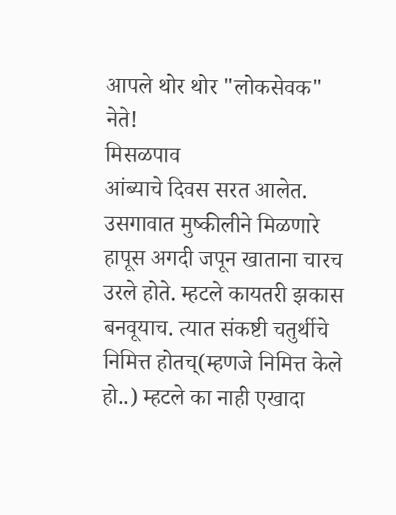आपले थोर थोर "लोकसेवक" नेते!
मिसळपाव
आंब्याचे दिवस सरत आलेत. उसगावात मुष्कीलीने मिळणारे हापूस अगदी जपून खाताना चारच उरले होते. म्हटले कायतरी झकास बनवूयाच. त्यात संकष्टी चतुर्थीचे निमित्त होतच्(म्हणजे निमित्त केले हो..) म्हटले का नाही एखादा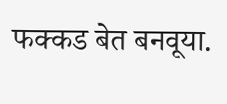फक्कड बेत बनवूया.